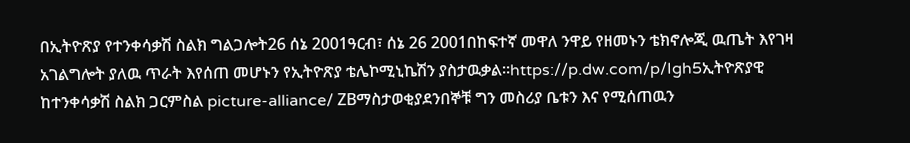በኢትዮጽያ የተንቀሳቃሽ ስልክ ግልጋሎት26 ሰኔ 2001ዓርብ፣ ሰኔ 26 2001በከፍተኛ መዋለ ንዋይ የዘመኑን ቴክኖሎጂ ዉጤት እየገዛ አገልግሎት ያለዉ ጥራት እየሰጠ መሆኑን የኢትዮጽያ ቴሌኮሚኒኬሽን ያስታዉቃል።https://p.dw.com/p/Igh5ኢትዮጽያዊ ከተንቀሳቃሽ ስልክ ጋርምስል picture-alliance/ ZBማስታወቂያደንበኞቹ ግን መስሪያ ቤቱን እና የሚሰጠዉን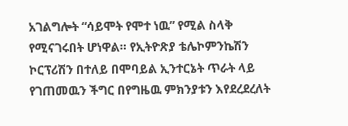አገልግሎት “ሳይሞት የሞተ ነዉ” የሚል ስላቅ የሚናገሩበት ሆነዋል። የኢትዮጽያ ቴሌኮምንኬሽን ኮርፕሪሽን በተለይ በሞባይል ኢንተርኔት ጥራት ላይ የገጠመዉን ችግር በየግዜዉ ምክንያቱን እየደረደረለት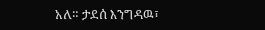አለ። ታደሰ እንግዳዉ፣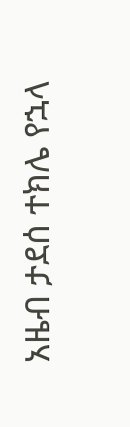አዜብ ታደሰ ተክሌ የኋላ